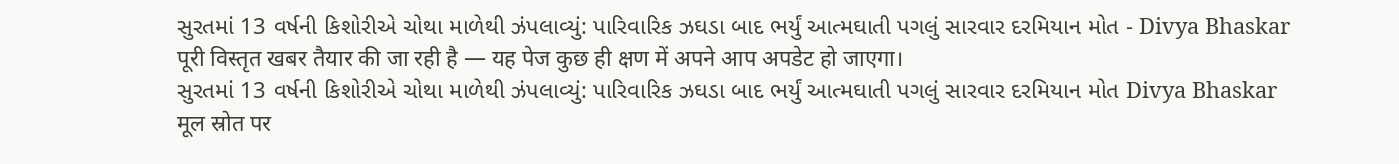સુરતમાં 13 વર્ષની કિશોરીએ ચોથા માળેથી ઝંપલાવ્યું: પારિવારિક ઝઘડા બાદ ભર્યું આત્મઘાતી પગલું સારવાર દરમિયાન મોત - Divya Bhaskar
पूरी विस्तृत खबर तैयार की जा रही है — यह पेज कुछ ही क्षण में अपने आप अपडेट हो जाएगा।
સુરતમાં 13 વર્ષની કિશોરીએ ચોથા માળેથી ઝંપલાવ્યું: પારિવારિક ઝઘડા બાદ ભર્યું આત્મઘાતી પગલું સારવાર દરમિયાન મોત Divya Bhaskar
मूल स्रोत पर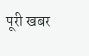पूरी खबर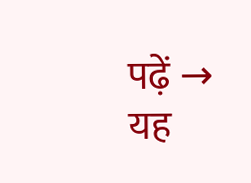पढ़ें →
यह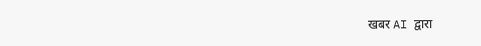खबर AI द्वारा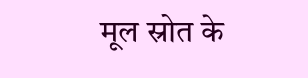मूल स्रोत के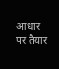आधार पर तैयार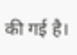की गई है।